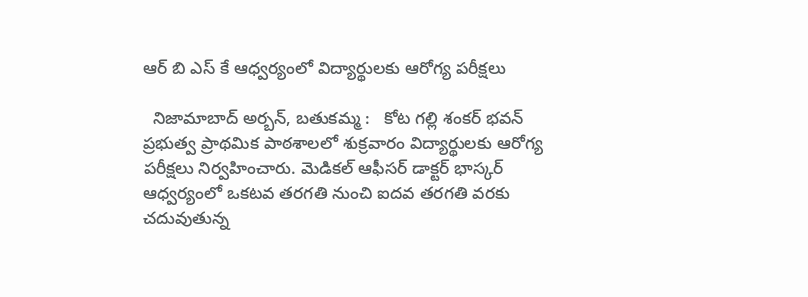ఆర్ బి ఎస్ కే ఆధ్వర్యంలో విద్యార్థులకు ఆరోగ్య పరీక్షలు

  నిజామాబాద్ అర్బన్, బతుకమ్మ :   కోట గల్లి శంకర్ భవన్ ప్రభుత్వ ప్రాథమిక పాఠశాలలో శుక్రవారం విద్యార్థులకు ఆరోగ్య పరీక్షలు నిర్వహించారు. మెడికల్ ఆఫీసర్ డాక్టర్ భాస్కర్ ఆధ్వర్యంలో ఒకటవ తరగతి నుంచి ఐదవ తరగతి వరకు చదువుతున్న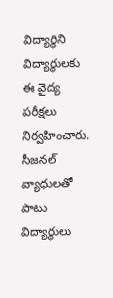విద్యార్థిని విద్యార్థులకు ఈ వైద్య పరీక్షలు నిర్వహించారు. సీజనల్ వ్యాధులతో పాటు విద్యార్థులు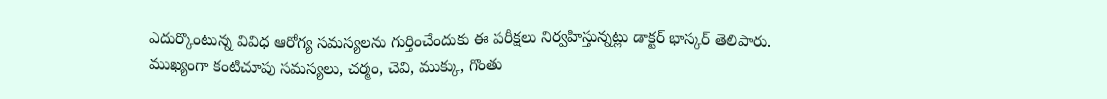ఎదుర్కొంటున్న వివిధ ఆరోగ్య సమస్యలను గుర్తించేందుకు ఈ పరీక్షలు నిర్వహిస్తున్నట్లు డాక్టర్ భాస్కర్ తెలిపారు. ముఖ్యంగా కంటిచూపు సమస్యలు, చర్మం, చెవి, ముక్కు, గొంతు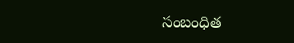సంబంధిత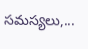సమస్యలు,...